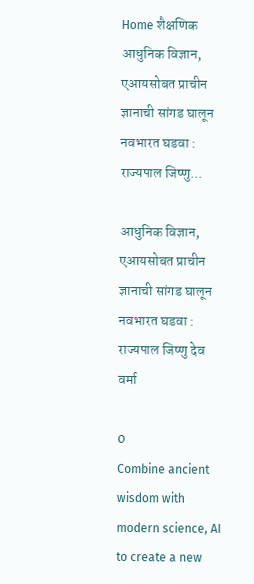Home शैक्षणिक आधुनिक विज्ञान, एआयसोबत प्राचीन ज्ञानाची सांगड घालून नवभारत घडवा : राज्यपाल जिष्णु...

आधुनिक विज्ञान, एआयसोबत प्राचीन ज्ञानाची सांगड घालून नवभारत घडवा : राज्यपाल जिष्णु देव वर्मा

0
Combine ancient wisdom with modern science, AI to create a new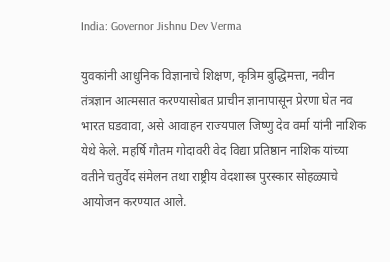India: Governor Jishnu Dev Verma

युवकांनी आधुनिक विज्ञानाचे शिक्षण, कृत्रिम बुद्धिमत्ता, नवीन तंत्रज्ञान आत्मसात करण्यासोबत प्राचीन ज्ञानापासून प्रेरणा घेत नव भारत घडवावा, असे आवाहन राज्यपाल जिष्णु देव वर्मा यांनी नाशिक येथे केले. महर्षि गौतम गोदावरी वेद विद्या प्रतिष्ठान नाशिक यांच्या वतीने चतुर्वेद संमेलन तथा राष्ट्रीय वेदशास्त्र पुरस्कार सोहळ्याचे आयोजन करण्यात आले.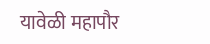यावेळी महापौर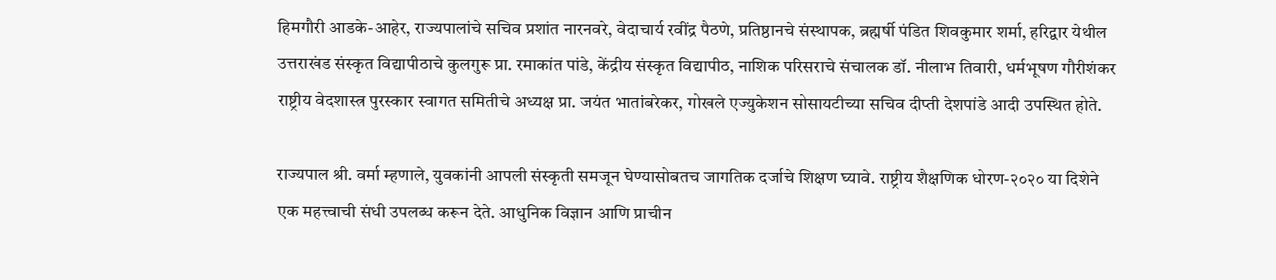हिमगौरी आडके-आहेर, राज्यपालांचे सचिव प्रशांत नारनवरे, वेदाचार्य रवींद्र पैठणे, प्रतिष्ठानचे संस्थापक, ब्रह्मर्षी पंडित शिवकुमार शर्मा, हरिद्वार येथील उत्तराखंड संस्कृत विद्यापीठाचे कुलगुरू प्रा. रमाकांत पांडे, केंद्रीय संस्कृत विद्यापीठ, नाशिक परिसराचे संचालक डॉ. नीलाभ तिवारी, धर्मभूषण गौरीशंकर राष्ट्रीय वेदशास्त्र पुरस्कार स्वागत समितीचे अध्यक्ष प्रा. जयंत भातांबरेकर, गोखले एज्युकेशन सोसायटीच्या सचिव दीप्ती देशपांडे आदी उपस्थित होते.

राज्यपाल श्री. वर्मा म्हणाले, युवकांनी आपली संस्कृती समजून घेण्यासोबतच जागतिक दर्जाचे शिक्षण घ्यावे. राष्ट्रीय शैक्षणिक धोरण-२०२० या दिशेने एक महत्त्वाची संधी उपलब्ध करून देते. आधुनिक विज्ञान आणि प्राचीन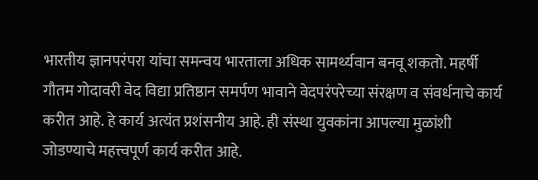भारतीय ज्ञानपरंपरा यांचा समन्वय भारताला अधिक सामर्थ्यवान बनवू शकतो. महर्षी गौतम गोदावरी वेद विद्या प्रतिष्ठान समर्पण भावाने वेदपरंपरेच्या संरक्षण व संवर्धनाचे कार्य करीत आहे. हे कार्य अत्यंत प्रशंसनीय आहे. ही संस्था युवकांना आपल्या मुळांशी जोडण्याचे महत्त्वपूर्ण कार्य करीत आहे.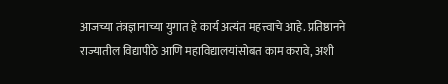आजच्या तंत्रज्ञानाच्या युगात हे कार्य अत्यंत महत्त्वाचे आहे. प्रतिष्ठानने राज्यातील विद्यापीठे आणि महाविद्यालयांसोबत काम करावे, अशी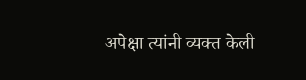अपेक्षा त्यांनी व्यक्त केली